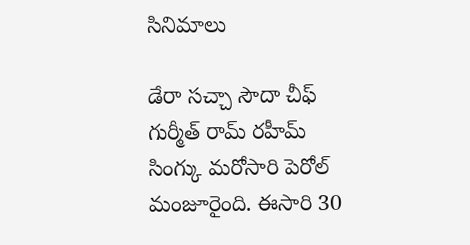సినిమాలు

డేరా సచ్చా సౌదా చీఫ్ గుర్మీత్ రామ్ రహీమ్ సింగ్కు మరోసారి పెరోల్ మంజూరైంది. ఈసారి 30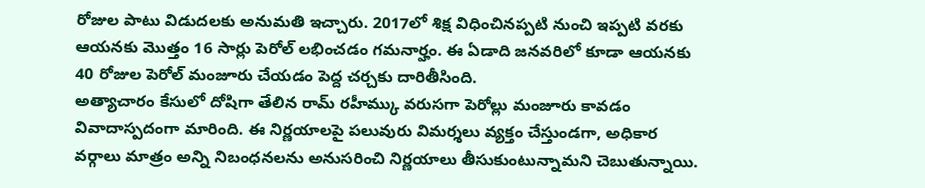రోజుల పాటు విడుదలకు అనుమతి ఇచ్చారు. 2017లో శిక్ష విధించినప్పటి నుంచి ఇప్పటి వరకు ఆయనకు మొత్తం 16 సార్లు పెరోల్ లభించడం గమనార్హం. ఈ ఏడాది జనవరిలో కూడా ఆయనకు 40 రోజుల పెరోల్ మంజూరు చేయడం పెద్ద చర్చకు దారితీసింది.
అత్యాచారం కేసులో దోషిగా తేలిన రామ్ రహీమ్కు వరుసగా పెరోల్లు మంజూరు కావడం వివాదాస్పదంగా మారింది. ఈ నిర్ణయాలపై పలువురు విమర్శలు వ్యక్తం చేస్తుండగా, అధికార వర్గాలు మాత్రం అన్ని నిబంధనలను అనుసరించి నిర్ణయాలు తీసుకుంటున్నామని చెబుతున్నాయి.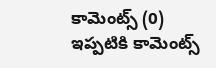కామెంట్స్ (0)
ఇప్పటికి కామెంట్స్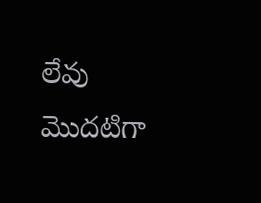లేవు
మొదటిగా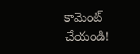కామెంట్ చేయండి!